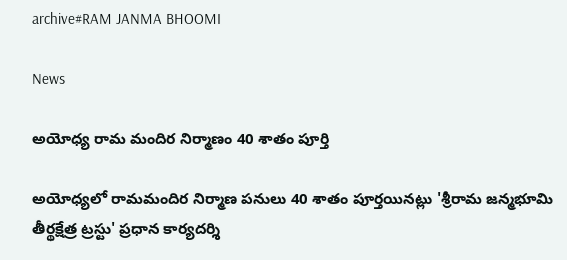archive#RAM JANMA BHOOMI

News

అయోధ్య రామ మందిర నిర్మాణం 40 శాతం పూర్తి

అయోధ్యలో రామమందిర నిర్మాణ పనులు 40 శాతం పూర్తయినట్లు 'శ్రీరామ జన్మభూమి తీర్థక్షేత్ర ట్రస్టు' ప్రధాన కార్యదర్శి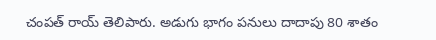చంపత్‌ రాయ్‌ తెలిపారు. అడుగు భాగం పనులు దాదాపు 80 శాతం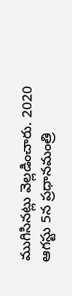ముగిసినట్లు వెల్లడించారు. 2020 ఆగస్టు 5న ప్రధానమంత్రి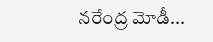నరేంద్ర మోడీ...